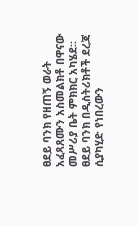ፀደይ ባንክ የዘጠኝ ወራት አፈጻጸሙን አስመልክቶ በዋናው መሥሪያ ቤት ምክክር አካሄደ፡፡
ፀደይ ባንክ በዲስትሪክቶች ደረጃ ሲያካሂድ የነበረውን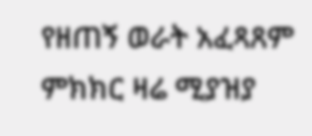የዘጠኝ ወራት አፈጻጸም ምክክር ዛሬ ሚያዝያ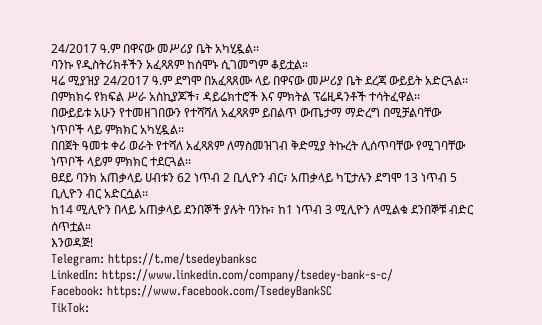24/2017 ዓ.ም በዋናው መሥሪያ ቤት አካሂዷል፡፡
ባንኩ የዲስትሪክቶችን አፈጻጸም ከሰሞኑ ሲገመግም ቆይቷል።
ዛሬ ሚያዝያ 24/2017 ዓ.ም ደግሞ በአፈጻጸሙ ላይ በዋናው መሥሪያ ቤት ደረጃ ውይይት አድርጓል፡፡ በምክክሩ የክፍል ሥራ አስኪያጆች፣ ዳይሬክተሮች እና ምክትል ፕሬዚዳንቶች ተሳትፈዋል፡፡
በውይይቱ አሁን የተመዘገበውን የተሻሻለ አፈጻጸም ይበልጥ ውጤታማ ማድረግ በሚቻልባቸው ነጥቦች ላይ ምክክር አካሂዷል፡፡
በበጀት ዓመቱ ቀሪ ወራት የተሻለ አፈጻጸም ለማስመዝገብ ቅድሚያ ትኩረት ሊሰጥባቸው የሚገባቸው ነጥቦች ላይም ምክክር ተደርጓል፡፡
ፀደይ ባንክ አጠቃላይ ሀብቱን 62 ነጥብ 2 ቢሊዮን ብር፣ አጠቃላይ ካፒታሉን ደግሞ 13 ነጥብ 5 ቢሊዮን ብር አድርሷል፡፡
ከ14 ሚሊዮን በላይ አጠቃላይ ደንበኞች ያሉት ባንኩ፣ ከ1 ነጥብ 3 ሚሊዮን ለሚልቁ ደንበኞቹ ብድር ሰጥቷል።
እንወዳጅ!
Telegram: https://t.me/tsedeybanksc
LinkedIn: https://www.linkedin.com/company/tsedey-bank-s-c/
Facebook: https://www.facebook.com/TsedeyBankSC
TikTok: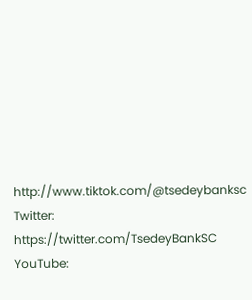http://www.tiktok.com/@tsedeybanksc
Twitter: https://twitter.com/TsedeyBankSC
YouTube: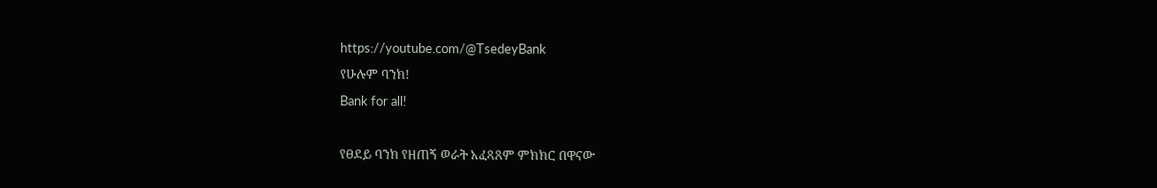https://youtube.com/@TsedeyBank
የሁሉም ባንክ!
Bank for all!

የፀደይ ባንክ የዘጠኝ ወራት አፈጻጸም ምክክር በዋናው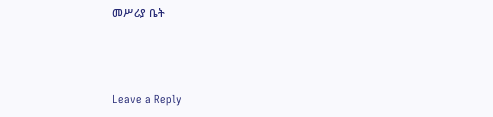መሥሪያ ቤት



Leave a Reply